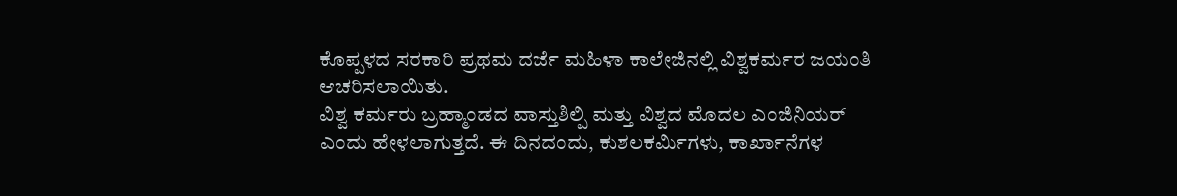ಕೊಪ್ಪಳದ ಸರಕಾರಿ ಪ್ರಥಮ ದರ್ಜೆ ಮಹಿಳಾ ಕಾಲೇಜಿನಲ್ಲಿ ವಿಶ್ವಕರ್ಮರ ಜಯಂತಿ ಆಚರಿಸಲಾಯಿತು.
ವಿಶ್ವ ಕರ್ಮರು ಬ್ರಹ್ಮಾಂಡದ ವಾಸ್ತುಶಿಲ್ಪಿ ಮತ್ತು ವಿಶ್ವದ ಮೊದಲ ಎಂಜಿನಿಯರ್ ಎಂದು ಹೇಳಲಾಗುತ್ತದೆ. ಈ ದಿನದಂದು, ಕುಶಲಕರ್ಮಿಗಳು, ಕಾರ್ಖಾನೆಗಳ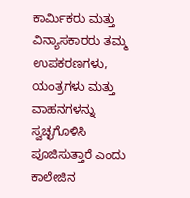ಕಾರ್ಮಿಕರು ಮತ್ತು ವಿನ್ಯಾಸಕಾರರು ತಮ್ಮ ಉಪಕರಣಗಳು, ಯಂತ್ರಗಳು ಮತ್ತು ವಾಹನಗಳನ್ನು ಸ್ವಚ್ಛಗೊಳಿಸಿ ಪೂಜಿಸುತ್ತಾರೆ ಎಂದು ಕಾಲೇಜಿನ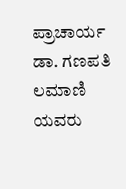ಪ್ರಾಚಾರ್ಯ ಡಾ. ಗಣಪತಿ ಲಮಾಣಿ ಯವರು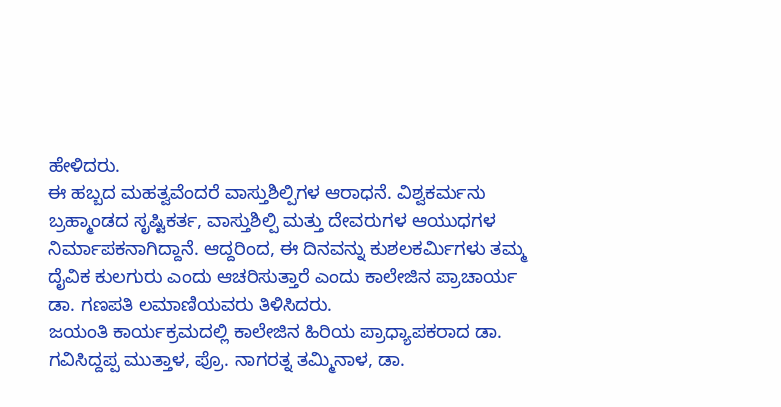ಹೇಳಿದರು.
ಈ ಹಬ್ಬದ ಮಹತ್ವವೆಂದರೆ ವಾಸ್ತುಶಿಲ್ಪಿಗಳ ಆರಾಧನೆ. ವಿಶ್ವಕರ್ಮನು ಬ್ರಹ್ಮಾಂಡದ ಸೃಷ್ಟಿಕರ್ತ, ವಾಸ್ತುಶಿಲ್ಪಿ ಮತ್ತು ದೇವರುಗಳ ಆಯುಧಗಳ ನಿರ್ಮಾಪಕನಾಗಿದ್ದಾನೆ. ಆದ್ದರಿಂದ, ಈ ದಿನವನ್ನು ಕುಶಲಕರ್ಮಿಗಳು ತಮ್ಮ ದೈವಿಕ ಕುಲಗುರು ಎಂದು ಆಚರಿಸುತ್ತಾರೆ ಎಂದು ಕಾಲೇಜಿನ ಪ್ರಾಚಾರ್ಯ ಡಾ. ಗಣಪತಿ ಲಮಾಣಿಯವರು ತಿಳಿಸಿದರು.
ಜಯಂತಿ ಕಾರ್ಯಕ್ರಮದಲ್ಲಿ ಕಾಲೇಜಿನ ಹಿರಿಯ ಪ್ರಾಧ್ಯಾಪಕರಾದ ಡಾ. ಗವಿಸಿದ್ದಪ್ಪ ಮುತ್ತಾಳ, ಪ್ರೊ. ನಾಗರತ್ನ ತಮ್ಮಿನಾಳ, ಡಾ.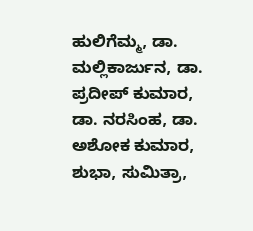ಹುಲಿಗೆಮ್ಮ, ಡಾ. ಮಲ್ಲಿಕಾರ್ಜುನ, ಡಾ. ಪ್ರದೀಪ್ ಕುಮಾರ, ಡಾ. ನರಸಿಂಹ, ಡಾ. ಅಶೋಕ ಕುಮಾರ, ಶುಭಾ, ಸುಮಿತ್ರಾ,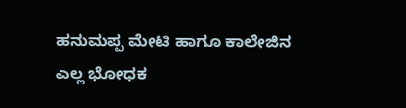ಹನುಮಪ್ಪ ಮೇಟಿ ಹಾಗೂ ಕಾಲೇಜಿನ ಎಲ್ಲ ಭೋಧಕ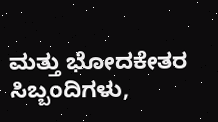ಮತ್ತು ಭೋದಕೇತರ ಸಿಬ್ಬಂದಿಗಳು,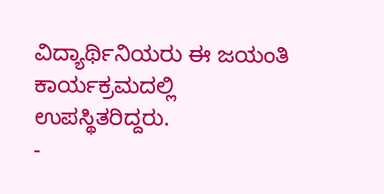ವಿದ್ಯಾರ್ಥಿನಿಯರು ಈ ಜಯಂತಿ ಕಾರ್ಯಕ್ರಮದಲ್ಲಿ ಉಪಸ್ಥಿತರಿದ್ದರು.
-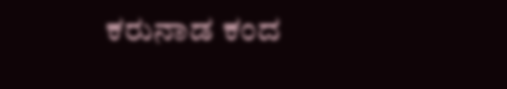ಕರುನಾಡ ಕಂದ